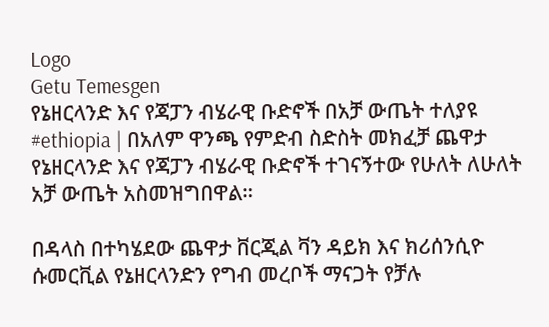Logo
Getu Temesgen
የኔዘርላንድ እና የጃፓን ብሄራዊ ቡድኖች በአቻ ውጤት ተለያዩ
#ethiopia | በአለም ዋንጫ የምድብ ስድስት መክፈቻ ጨዋታ የኔዘርላንድ እና የጃፓን ብሄራዊ ቡድኖች ተገናኝተው የሁለት ለሁለት አቻ ውጤት አስመዝግበዋል።

በዳላስ በተካሄደው ጨዋታ ቨርጂል ቫን ዳይክ እና ክሪሰንሲዮ ሱመርቪል የኔዘርላንድን የግብ መረቦች ማናጋት የቻሉ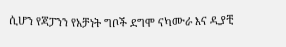ሲሆን የጃፓንን የአቻነት ግቦች ደግሞ ናካሙራ እና ዲያቺ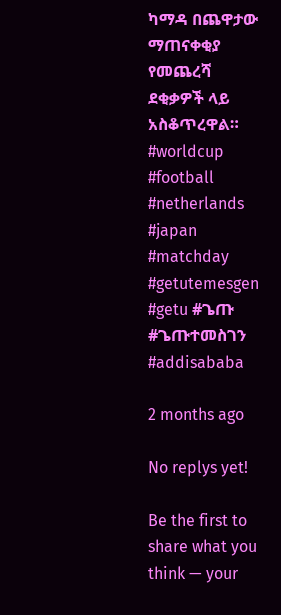ካማዳ በጨዋታው ማጠናቀቂያ የመጨረሻ ደቂቃዎች ላይ አስቆጥረዋል።
#worldcup #football #netherlands #japan #matchday #getutemesgen #getu #ጌጡ #ጌጡተመስገን #addisababa

2 months ago

No replys yet!

Be the first to share what you think — your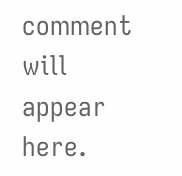comment will appear here.